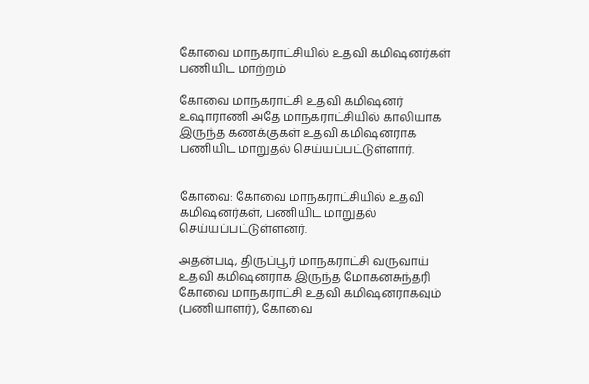கோவை மாநகராட்சியில் உதவி கமிஷனர்கள் பணியிட மாற்றம்

கோவை மாநகராட்சி உதவி கமிஷனர் உஷாராணி அதே மாநகராட்சியில் காலியாக இருந்த கணக்குகள் உதவி கமிஷனராக பணியிட மாறுதல் செய்யப்பட்டுள்ளார்.


கோவை: கோவை மாநகராட்சியில் உதவி கமிஷனர்கள், பணியிட மாறுதல் செய்யப்பட்டுள்ளனர்.

அதன்படி, திருப்பூர் மாநகராட்சி வருவாய் உதவி கமிஷனராக இருந்த மோகனசுந்தரி கோவை மாநகராட்சி உதவி கமிஷனராகவும் (பணியாளர்), கோவை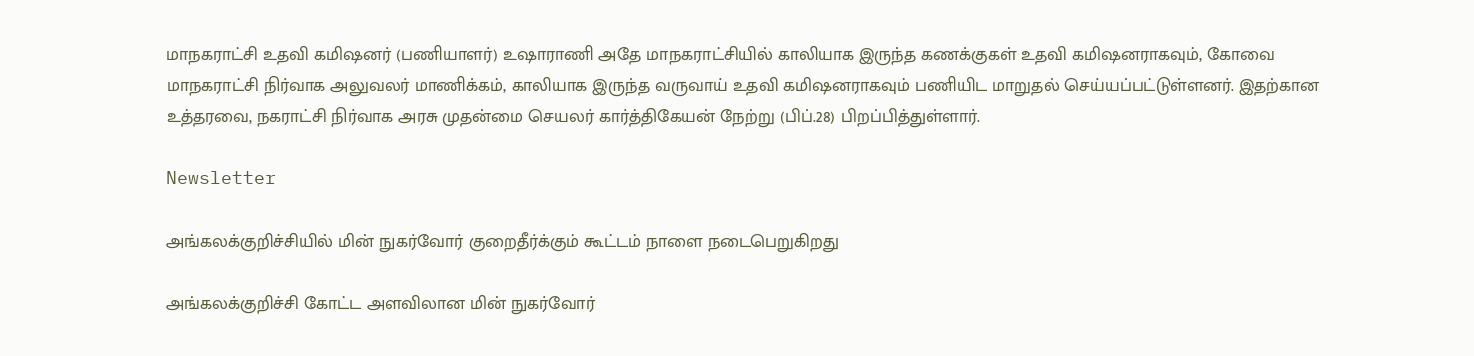மாநகராட்சி உதவி கமிஷனர் (பணியாளர்) உஷாராணி அதே மாநகராட்சியில் காலியாக இருந்த கணக்குகள் உதவி கமிஷனராகவும், கோவை மாநகராட்சி நிர்வாக அலுவலர் மாணிக்கம், காலியாக இருந்த வருவாய் உதவி கமிஷனராகவும் பணியிட மாறுதல் செய்யப்பட்டுள்ளனர். இதற்கான உத்தரவை, நகராட்சி நிர்வாக அரசு முதன்மை செயலர் கார்த்திகேயன் நேற்று (பிப்.28) பிறப்பித்துள்ளார்.

Newsletter

அங்கலக்குறிச்சியில் மின் நுகர்வோர் குறைதீர்க்கும் கூட்டம் நாளை நடைபெறுகிறது

அங்கலக்குறிச்சி கோட்ட அளவிலான மின் நுகர்வோர்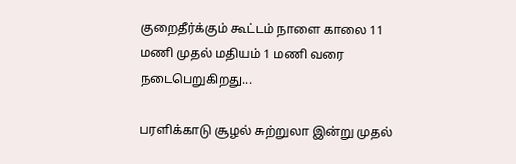குறைதீர்க்கும் கூட்டம் நாளை காலை 11 மணி முதல் மதியம் 1 மணி வரை நடைபெறுகிறது...

பரளிக்காடு சூழல் சுற்றுலா இன்று முதல்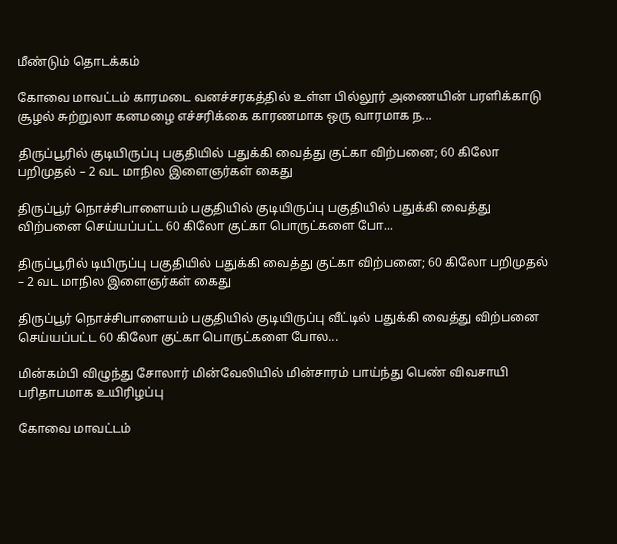மீண்டும் தொடக்கம்

கோவை மாவட்டம் காரமடை வனச்சரகத்தில் உள்ள பில்லூர் அணையின் பரளிக்காடு சூழல் சுற்றுலா கனமழை எச்சரிக்கை காரணமாக ஒரு வாரமாக ந...

திருப்பூரில் குடியிருப்பு பகுதியில் பதுக்கி வைத்து குட்கா விற்பனை; 60 கிலோ பறிமுதல் – 2 வட மாநில இளைஞர்கள் கைது

திருப்பூர் நொச்சிபாளையம் பகுதியில் குடியிருப்பு பகுதியில் பதுக்கி வைத்து விற்பனை செய்யப்பட்ட 60 கிலோ குட்கா பொருட்களை போ...

திருப்பூரில் டியிருப்பு பகுதியில் பதுக்கி வைத்து குட்கா விற்பனை; 60 கிலோ பறிமுதல் – 2 வட மாநில இளைஞர்கள் கைது

திருப்பூர் நொச்சிபாளையம் பகுதியில் குடியிருப்பு வீட்டில் பதுக்கி வைத்து விற்பனை செய்யப்பட்ட 60 கிலோ குட்கா பொருட்களை போல...

மின்கம்பி விழுந்து சோலார் மின்வேலியில் மின்சாரம் பாய்ந்து பெண் விவசாயி பரிதாபமாக உயிரிழப்பு

கோவை மாவட்டம்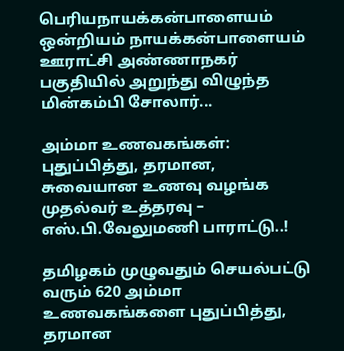பெரியநாயக்கன்பாளையம் ஒன்றியம் நாயக்கன்பாளையம் ஊராட்சி அண்ணாநகர் பகுதியில் அறுந்து விழுந்த மின்கம்பி சோலார்...

அம்மா உணவகங்கள்: புதுப்பித்து, தரமான, சுவையான உணவு வழங்க முதல்வர் உத்தரவு – எஸ்.பி.வேலுமணி பாராட்டு..!

தமிழகம் முழுவதும் செயல்பட்டு வரும் 620 அம்மா உணவகங்களை புதுப்பித்து, தரமான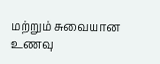மற்றும் சுவையான உணவு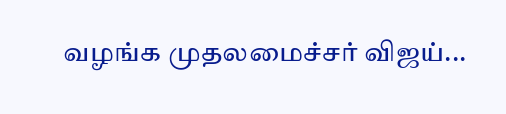வழங்க முதலமைச்சர் விஜய்...